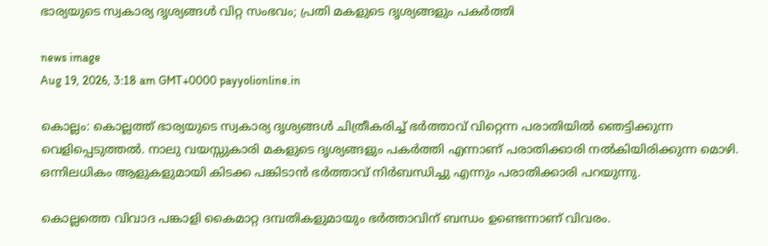ഭാര്യയുടെ സ്വകാര്യ ദൃശ്യങ്ങൾ വിറ്റ സംഭവം; പ്രതി മകളുടെ ദൃശ്യങ്ങളും പകർത്തി

news image
Aug 19, 2026, 3:18 am GMT+0000 payyolionline.in

കൊല്ലം: കൊല്ലത്ത് ഭാര്യയുടെ സ്വകാര്യ ദൃശ്യങ്ങൾ ചിത്രീകരിച്ച് ഭർത്താവ് വിറ്റെന്ന പരാതിയിൽ ഞെട്ടിക്കുന്ന വെളിപ്പെടുത്തൽ. നാലു വയസ്സുകാരി മകളുടെ ദൃശ്യങ്ങളും പകർത്തി എന്നാണ് പരാതിക്കാരി നൽകിയിരിക്കുന്ന മൊഴി. ഒന്നിലധികം ആളുകളുമായി കിടക്ക പങ്കിടാൻ ഭർത്താവ് നിർബന്ധിച്ചു എന്നും പരാതിക്കാരി പറയുന്നു.

കൊല്ലത്തെ വിവാദ പങ്കാളി കൈമാറ്റ ദമ്പതികളുമായും ഭർത്താവിന് ബന്ധം ഉണ്ടെന്നാണ് വിവരം.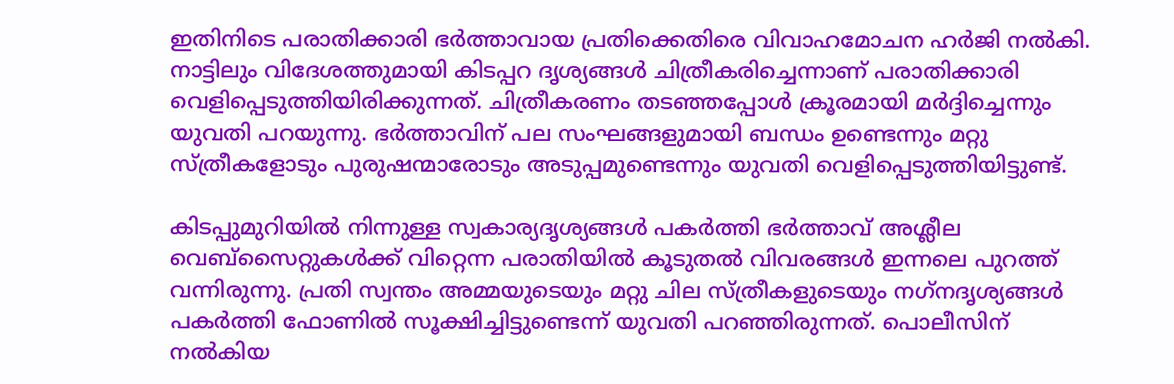ഇതിനിടെ പരാതിക്കാരി ഭർത്താവായ പ്രതിക്കെതിരെ വിവാഹമോചന ഹർജി നൽകി. നാട്ടിലും വിദേശത്തുമായി കിടപ്പറ ദൃശ്യങ്ങൾ ചിത്രീകരിച്ചെന്നാണ് പരാതിക്കാരി വെളിപ്പെടുത്തിയിരിക്കുന്നത്. ചിത്രീകരണം തടഞ്ഞപ്പോൾ ക്രൂരമായി മർദ്ദിച്ചെന്നും യുവതി പറയുന്നു. ഭർത്താവിന് പല സംഘങ്ങളുമായി ബന്ധം ഉണ്ടെന്നും മറ്റു സ്ത്രീകളോടും പുരുഷന്മാരോടും അടുപ്പമുണ്ടെന്നും യുവതി വെളിപ്പെടുത്തിയിട്ടുണ്ട്.

കിടപ്പുമുറിയിൽ നിന്നുള്ള സ്വകാര്യദൃശ്യങ്ങൾ പകർത്തി ഭർത്താവ് അശ്ലീല വെബ്സൈറ്റുകൾക്ക് വിറ്റെന്ന പരാതിയിൽ കൂടുതൽ വിവരങ്ങൾ ഇന്നലെ പുറത്ത് വന്നിരുന്നു. പ്രതി സ്വന്തം അമ്മയുടെയും മറ്റു ചില സ്ത്രീകളുടെയും നഗ്‌നദൃശ്യങ്ങൾ പകർത്തി ഫോണിൽ സൂക്ഷിച്ചിട്ടുണ്ടെന്ന് യുവതി പറഞ്ഞിരുന്നത്. പൊലീസിന് നൽകിയ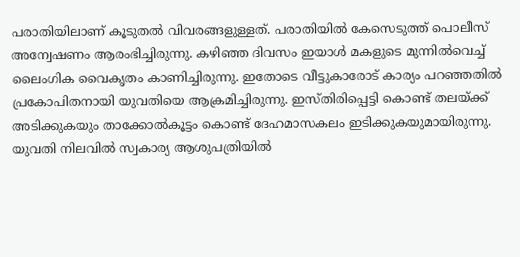പരാതിയിലാണ് കൂടുതൽ വിവരങ്ങളുള്ളത്. പരാതിയിൽ കേസെടുത്ത് പൊലീസ് അന്വേഷണം ആരംഭിച്ചിരുന്നു. കഴിഞ്ഞ ദിവസം ഇയാൾ മകളുടെ മുന്നിൽവെച്ച് ലൈംഗിക വൈകൃതം കാണിച്ചിരുന്നു. ഇതോടെ വീട്ടുകാരോട് കാര്യം പറഞ്ഞതിൽ പ്രകോപിതനായി യുവതിയെ ആക്രമിച്ചിരുന്നു. ഇസ്തിരിപ്പെട്ടി കൊണ്ട് തലയ്ക്ക് അടിക്കുകയും താക്കോൽകൂട്ടം കൊണ്ട് ദേഹമാസകലം ഇടിക്കുകയുമായിരുന്നു. യുവതി നിലവിൽ സ്വകാര്യ ആശുപത്രിയിൽ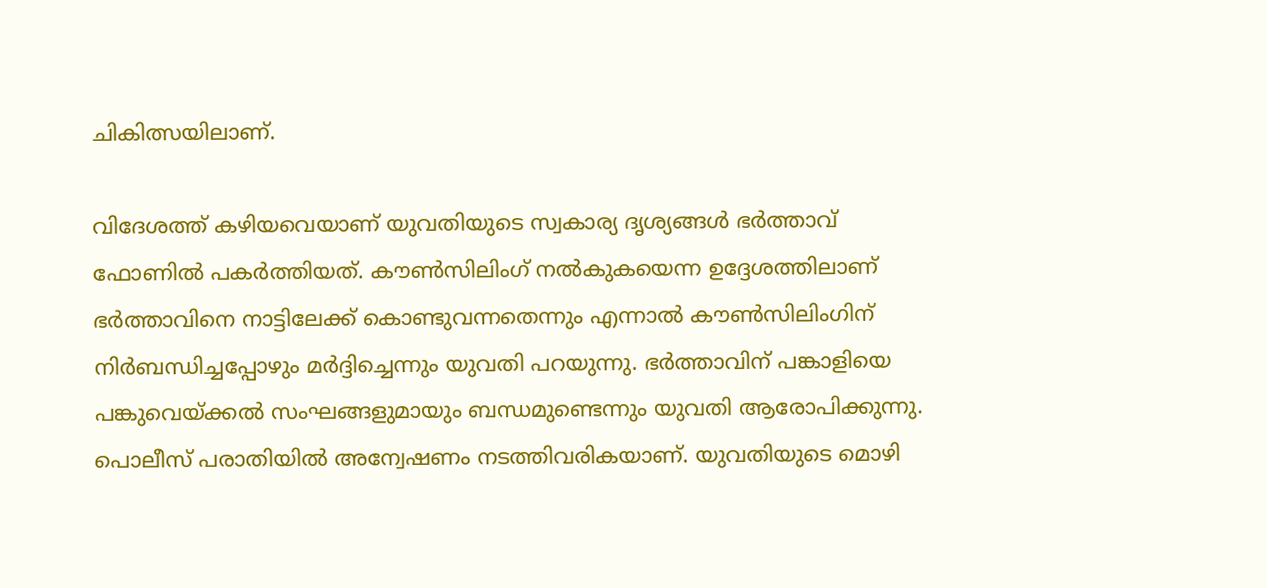ചികിത്സയിലാണ്.

വിദേശത്ത് കഴിയവെയാണ് യുവതിയുടെ സ്വകാര്യ ദൃശ്യങ്ങൾ ഭർത്താവ് ഫോണിൽ പകർത്തിയത്. കൗൺസിലിംഗ് നൽകുകയെന്ന ഉദ്ദേശത്തിലാണ് ഭർത്താവിനെ നാട്ടിലേക്ക് കൊണ്ടുവന്നതെന്നും എന്നാൽ കൗൺസിലിംഗിന് നിർബന്ധിച്ചപ്പോഴും മർദ്ദിച്ചെന്നും യുവതി പറയുന്നു. ഭർത്താവിന് പങ്കാളിയെ പങ്കുവെയ്ക്കൽ സംഘങ്ങളുമായും ബന്ധമുണ്ടെന്നും യുവതി ആരോപിക്കുന്നു. പൊലീസ് പരാതിയിൽ അന്വേഷണം നടത്തിവരികയാണ്. യുവതിയുടെ മൊഴി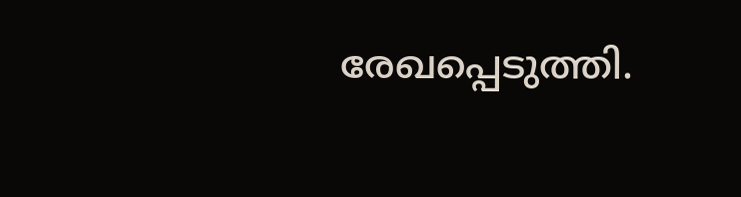രേഖപ്പെടുത്തി.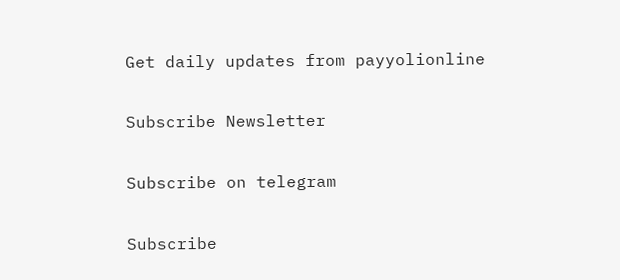Get daily updates from payyolionline

Subscribe Newsletter

Subscribe on telegram

Subscribe